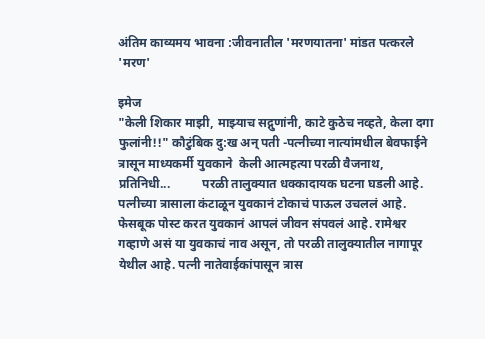अंतिम काव्यमय भावना :जीवनातील 'मरणयातना' मांडत पत्करले 'मरण'

इमेज
"केली शिकार माझी, माझ्याच सद्गुणांनी, काटे कुठेच नव्हते, केला दगा फुलांनी!!" कौटुंबिक दु:ख अन् पती -पत्नीच्या नात्यांमधील बेवफाईने त्रासून माध्यकर्मी युवकाने  केली आत्महत्या परळी वैजनाथ, प्रतिनिधी...          परळी तालुक्यात धक्कादायक घटना घडली आहे. पत्नीच्या त्रासाला कंटाळून युवकानं टोकाचं पाऊल उचललं आहे. फेसबूक पोस्ट करत युवकानं आपलं जीवन संपवलं आहे. रामेश्वर गव्हाणे असं या युवकाचं नाव असून, तो परळी तालुक्यातील नागापूर येथील आहे. पत्नी नातेवाईकांपासून त्रास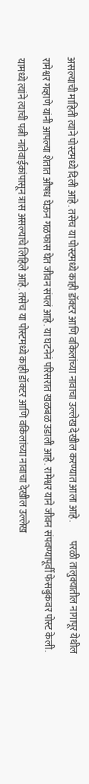असल्याची माहिती त्याने पोस्टमध्ये दिली आहे. तसेच या पोस्टमध्ये काही डॉक्टर आणि वकिलांच्या नावाचा उल्लेख देखील करण्यात आला आहे.          परळी तालुक्यातील नागापूर येथील रामेश्वर गव्हाणे यांनी आपल्या शेतात औषध घेऊन गळफास घेत जीवन संपलं आहे. या घटनेनं परिसरात खळबळ उडाली आहे. रामेश्वर याने जीवन संपवण्यापूर्वी फेसबुकवर पोस्ट केली. यामध्ये त्यांने त्याची पत्नी नातेवाईकांपासून त्रास असल्याचे लिहिले आहे. तसेच या पोस्टमध्ये काही डॉक्टर आणि वकिलांच्या नावाचा देखील उल्लेख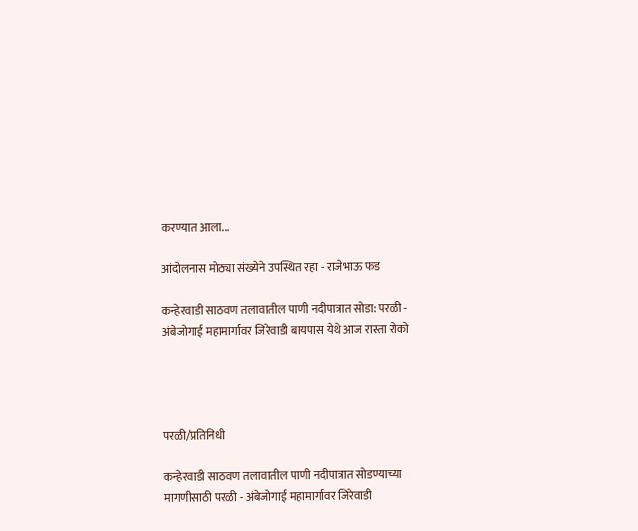करण्यात आला...

आंदोलनास मोठ्या संख्येने उपस्थित रहा - राजेभाऊ फड

कन्हेरवाडी साठवण तलावातील पाणी नदीपात्रात सोडा: परळी - अंबेजोगाई महामार्गावर जिरेवाडी बायपास येथे आज रास्ता रोको




परळी/प्रतिनिधी

कन्हेरवाडी साठवण तलावातील पाणी नदीपात्रात सोडण्याच्या मागणीसाठी परळी - अंबेजोगाई महामार्गावर जिरेवाडी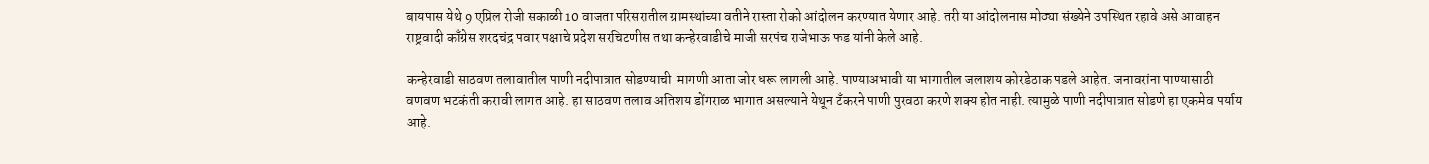बायपास येथे 9 एप्रिल रोजी सकाळी 10 वाजता परिसरातील ग्रामस्थांच्या वतीने रास्ता रोको आंदोलन करण्यात येणार आहे. तरी या आंदोलनास मोठ्या संख्येने उपस्थित रहावे असे आवाहन राष्ट्रवादी काँग्रेस शरदचंद्र पवार पक्षाचे प्रदेश सरचिटणीस तथा कन्हेरवाडीचे माजी सरपंच राजेभाऊ फड यांनी केले आहे.

कन्हेरवाडी साठवण तलावातील पाणी नदीपात्रात सोडण्याची  मागणी आता जोर धरू लागली आहे. पाण्याअभावी या भागातील जलाशय कोरडेठाक पडले आहेत. जनावरांना पाण्यासाठी वणवण भटकंती करावी लागत आहे. हा साठवण तलाव अतिशय डोंगराळ भागात असल्याने येथून टँकरने पाणी पुरवठा करणे शक्य होत नाही. त्यामुळे पाणी नदीपात्रात सोडणे हा एकमेव पर्याय आहे.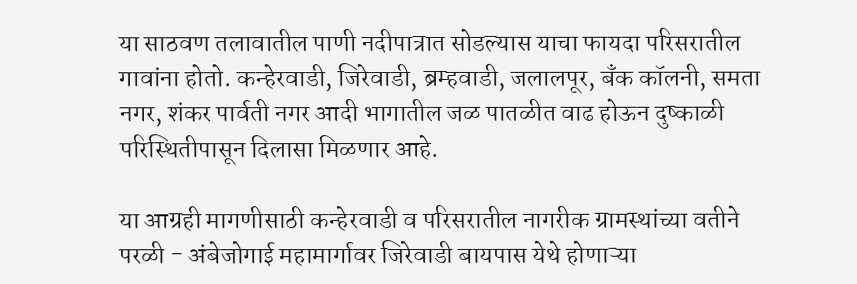या साठवण तलावातील पाणी नदीपात्रात सोडल्यास याचा फायदा परिसरातील गावांना होतो. कन्हेरवाडी, जिरेवाडी, ब्रम्हवाडी, जलालपूर, बँक कॉलनी, समता नगर, शंकर पार्वती नगर आदी भागातील जळ पातळीत वाढ होऊन दुष्काळी परिस्थितीपासून दिलासा मिळणार आहे.

या आग्रही मागणीसाठी कन्हेरवाडी व परिसरातील नागरीक ग्रामस्थांच्या वतीने परळी - अंबेजोगाई महामार्गावर जिरेवाडी बायपास येथे होणाऱ्या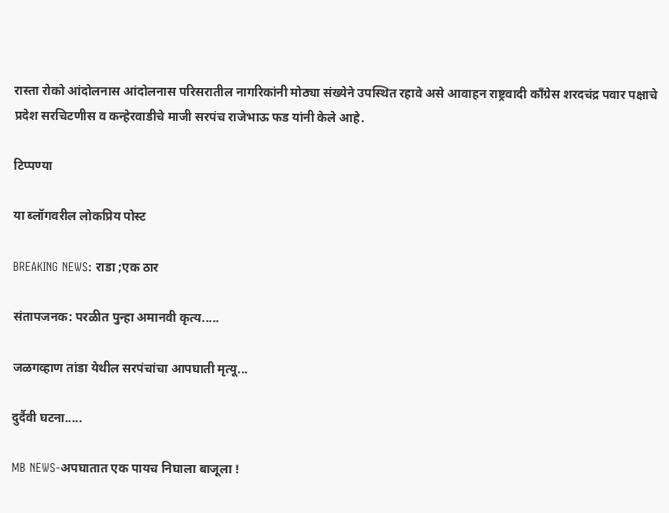रास्ता रोको आंदोलनास आंदोलनास परिसरातील नागरिकांनी मोठ्या संख्येने उपस्थित रहावे असे आवाहन राष्ट्रवादी काँग्रेस शरदचंद्र पवार पक्षाचे प्रदेश सरचिटणीस व कन्हेरवाडीचे माजी सरपंच राजेभाऊ फड यांनी केले आहे.

टिप्पण्या

या ब्लॉगवरील लोकप्रिय पोस्ट

BREAKING NEWS: राडा ;एक ठार

संतापजनक: परळीत पुन्हा अमानवी कृत्य.....

जळगव्हाण तांडा येथील सरपंचांचा आपघाती मृत्यू...

दुर्दैवी घटना.....

MB NEWS-अपघातात एक पायच निघाला बाजूला !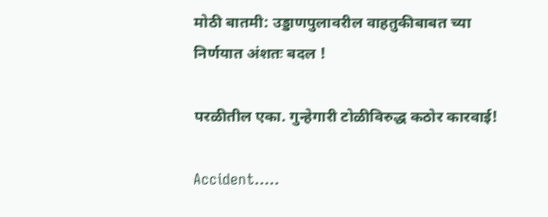मोठी बातमी: उड्डाणपुलावरील वाहतुकीबाबत च्या निर्णयात अंशतः बदल !

परळीतील एका. गुन्हेगारी टोळीविरुद्ध कठोर कारवाई!

Accident.....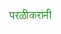परळीकरांनी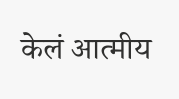केलं आत्मीय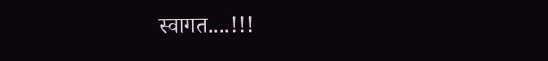स्वागत....!!!